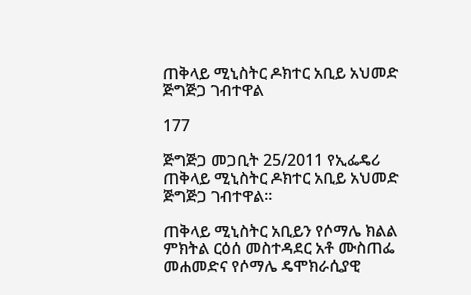ጠቅላይ ሚኒስትር ዶክተር አቢይ አህመድ ጅግጅጋ ገብተዋል

177

ጅግጅጋ መጋቢት 25/2011 የኢፌዴሪ ጠቅላይ ሚኒስትር ዶክተር አቢይ አህመድ ጅግጅጋ ገብተዋል።

ጠቅላይ ሚኒስትር አቢይን የሶማሌ ክልል ምክትል ርዕሰ መስተዳደር አቶ ሙስጠፌ መሐመድና የሶማሌ ዴሞክራሲያዊ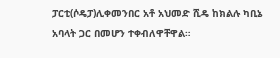ፓርቲ(ሶዴፓ)ሊቀመንበር አቶ አህመድ ሺዴ ከክልሉ ካቢኔ አባላት ጋር በመሆን ተቀብለዋቸዋል።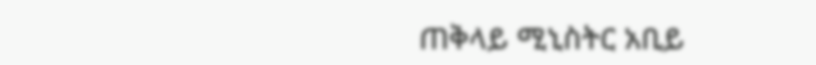ጠቅላይ ሚኒስትር አቢይ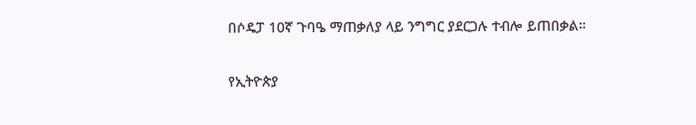በሶዴፓ 10ኛ ጉባዔ ማጠቃለያ ላይ ንግግር ያደርጋሉ ተብሎ ይጠበቃል።

የኢትዮጵያ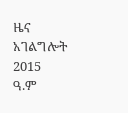ዜና አገልግሎት
2015
ዓ.ም